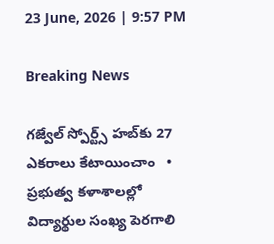23 June, 2026 | 9:57 PM

Breaking News

గజ్వేల్ స్పోర్ట్స్ హబ్‌కు 27 ఎకరాలు కేటాయించాం   •   ప్రభుత్వ కళాశాలల్లో విద్యార్థుల సంఖ్య పెరగాలి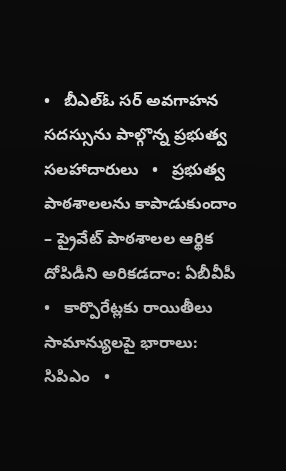•   బీఎల్ఓ సర్ అవగాహన సదస్సును పాల్గొన్న ప్రభుత్వ సలహాదారులు   •   ప్రభుత్వ పాఠశాలలను కాపాడుకుందాం – ప్రైవేట్ పాఠశాలల ఆర్థిక దోపిడీని అరికడదాం: ఏబీవీపీ   •   కార్పొరేట్లకు రాయితీలు సామాన్యులపై భారాలు: సిపిఎం   •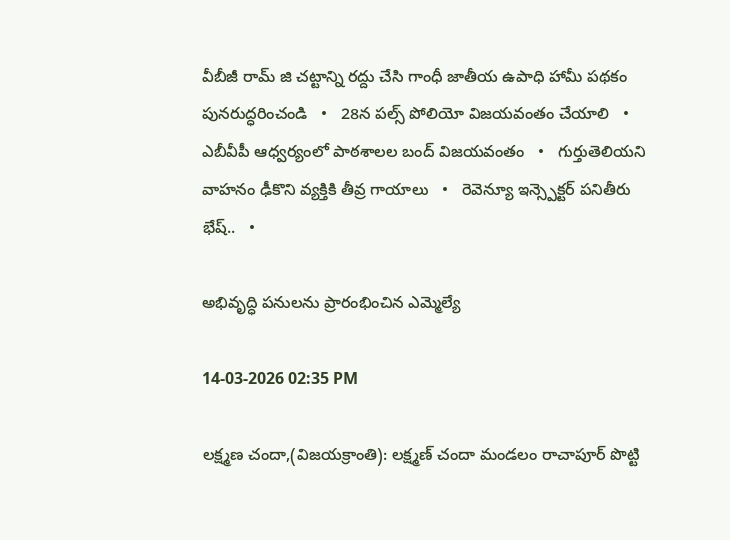వీబీజీ రామ్ జి చట్టాన్ని రద్దు చేసి గాంధీ జాతీయ ఉపాధి హామీ పథకం పునరుద్ధరించండి   •   28న పల్స్ పోలియో విజయవంతం చేయాలి   •   ఎబీవీపీ ఆధ్వర్యంలో పాఠశాలల బంద్ విజయవంతం   •   గుర్తుతెలియని వాహనం ఢీకొని వ్యక్తికి తీవ్ర గాయాలు   •   రెవెన్యూ ఇన్స్పెక్టర్ పనితీరు భేష్..   •

అభివృద్ధి పనులను ప్రారంభించిన ఎమ్మెల్యే

14-03-2026 02:35 PM

లక్ష్మణ చందా,(విజయక్రాంతి): లక్ష్మణ్ చందా మండలం రాచాపూర్ పొట్టి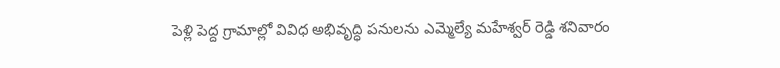పెళ్లి పెద్ద గ్రామాల్లో వివిధ అభివృద్ధి పనులను ఎమ్మెల్యే మహేశ్వర్ రెడ్డి శనివారం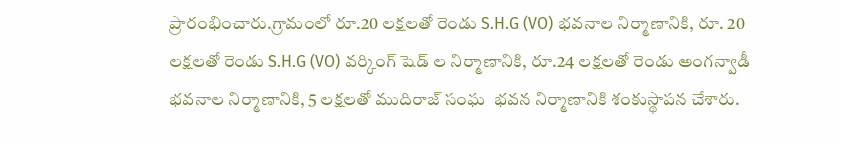ప్రారంభించారు.గ్రామంలో రూ.20 లక్షలతో రెండు S.H.G (VO) భవనాల నిర్మాణానికి, రూ. 20 లక్షలతో రెండు S.H.G (VO) వర్కింగ్ షెడ్ ల నిర్మాణానికి, రూ.24 లక్షలతో రెండు అంగన్వాడీ భవనాల నిర్మాణానికి, 5 లక్షలతో ముదిరాజ్ సంఘ  భవన నిర్మాణానికి శంకుస్థాపన చేశారు.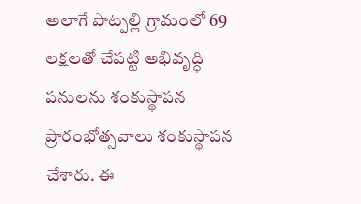అలాగే పొట్పల్లి గ్రామంలో 69 లక్షలతో చేపట్టి అభివృద్ధి పనులను శంకుస్థాపన  ప్రారంభోత్సవాలు శంకుస్థాపన చేశారు. ఈ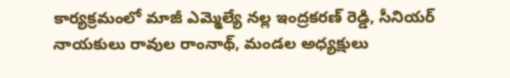కార్యక్రమంలో మాజీ ఎమ్మెల్యే నల్ల ఇంద్రకరణ్ రెడ్డి, సీనియర్ నాయకులు రావుల రాంనాథ్, మండల అధ్యక్షులు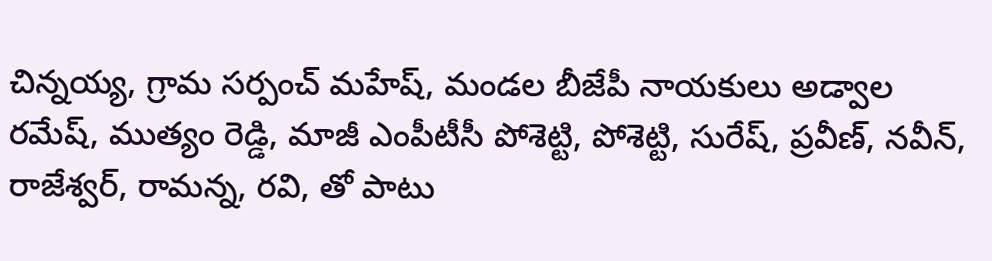చిన్నయ్య, గ్రామ సర్పంచ్ మహేష్, మండల బీజేపీ నాయకులు అడ్వాల రమేష్, ముత్యం రెడ్డి, మాజీ ఎంపీటీసీ పోశెట్టి, పోశెట్టి, సురేష్, ప్రవీణ్, నవీన్, రాజేశ్వర్, రామన్న, రవి, తో పాటు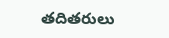తదితరులు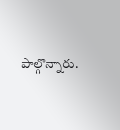పాల్గొన్నారు.